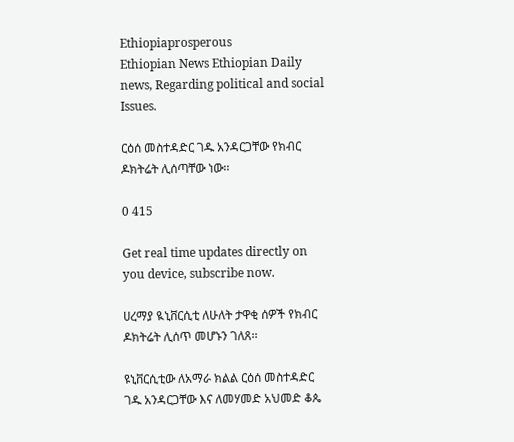Ethiopiaprosperous
Ethiopian News Ethiopian Daily news, Regarding political and social Issues.

ርዕሰ መስተዳድር ገዱ አንዳርጋቸው የክብር ዶክትሬት ሊሰጣቸው ነው፡፡

0 415

Get real time updates directly on you device, subscribe now.

ሀረማያ ዪኒቨርሲቲ ለሁለት ታዋቂ ሰዎች የክብር ዶክትሬት ሊሰጥ መሆኑን ገለጸ፡፡

ዩኒቨርሲቲው ለአማራ ክልል ርዕሰ መስተዳድር ገዱ አንዳርጋቸው እና ለመሃመድ አህመድ ቆጴ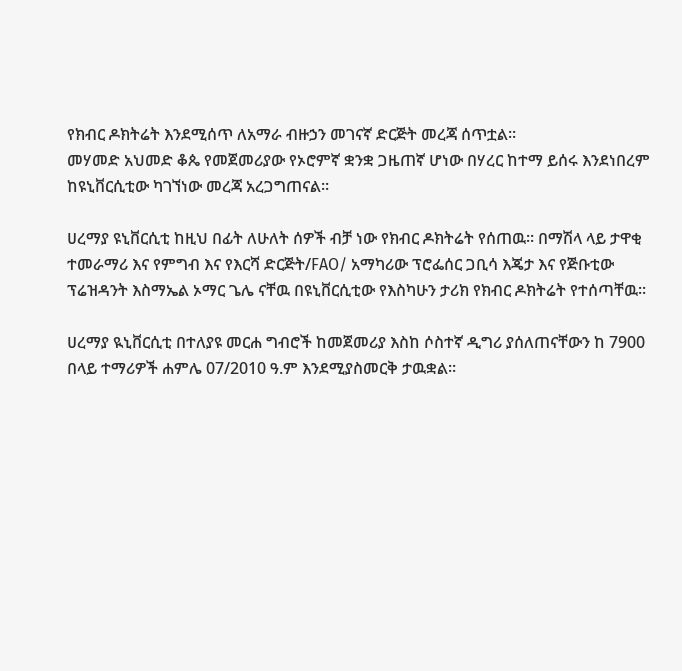የክብር ዶክትሬት እንደሚሰጥ ለአማራ ብዙኃን መገናኛ ድርጅት መረጃ ሰጥቷል፡፡
መሃመድ አህመድ ቆጴ የመጀመሪያው የኦሮምኛ ቋንቋ ጋዜጠኛ ሆነው በሃረር ከተማ ይሰሩ እንደነበረም ከዩኒቨርሲቲው ካገኘነው መረጃ አረጋግጠናል፡፡

ሀረማያ ዩኒቨርሲቲ ከዚህ በፊት ለሁለት ሰዎች ብቻ ነው የክብር ዶክትሬት የሰጠዉ፡፡ በማሽላ ላይ ታዋቂ ተመራማሪ እና የምግብ እና የእርሻ ድርጅት/FAO/ አማካሪው ፕሮፌሰር ጋቢሳ እጄታ እና የጅቡቲው ፕሬዝዳንት እስማኤል ኦማር ጌሌ ናቸዉ በዩኒቨርሲቲው የእስካሁን ታሪክ የክብር ዶክትሬት የተሰጣቸዉ፡፡

ሀረማያ ዪኒቨርሲቲ በተለያዩ መርሐ ግብሮች ከመጀመሪያ እስከ ሶስተኛ ዲግሪ ያሰለጠናቸውን ከ 7900 በላይ ተማሪዎች ሐምሌ 07/2010 ዓ.ም እንደሚያስመርቅ ታዉቋል፡፡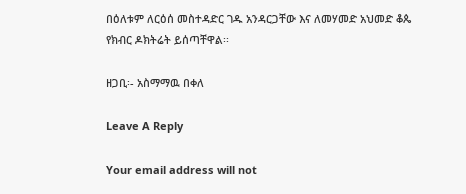በዕለቱም ለርዕሰ መስተዳድር ገዱ አንዳርጋቸው እና ለመሃመድ አህመድ ቆጴ የክብር ዶክትሬት ይሰጣቸዋል፡፡

ዘጋቢ፡- አስማማዉ በቀለ

Leave A Reply

Your email address will not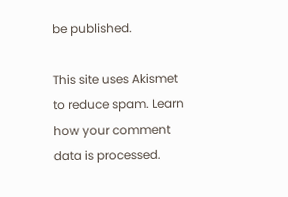be published.

This site uses Akismet to reduce spam. Learn how your comment data is processed.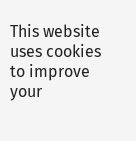This website uses cookies to improve your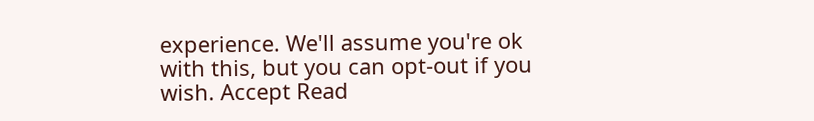experience. We'll assume you're ok with this, but you can opt-out if you wish. Accept Read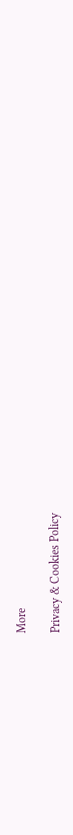More

Privacy & Cookies Policy